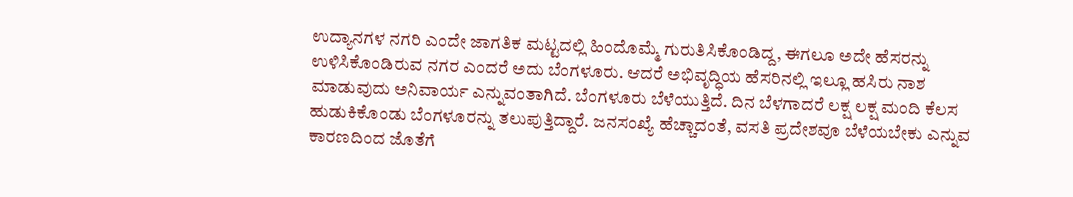ಉದ್ಯಾನಗಳ ನಗರಿ ಎಂದೇ ಜಾಗತಿಕ ಮಟ್ಟದಲ್ಲಿ ಹಿಂದೊಮ್ಮೆ ಗುರುತಿಸಿಕೊಂಡಿದ್ದ, ಈಗಲೂ ಅದೇ ಹೆಸರನ್ನು ಉಳಿಸಿಕೊಂಡಿರುವ ನಗರ ಎಂದರೆ ಅದು ಬೆಂಗಳೂರು. ಆದರೆ ಅಭಿವೃದ್ಧಿಯ ಹೆಸರಿನಲ್ಲಿ ಇಲ್ಲೂ ಹಸಿರು ನಾಶ ಮಾಡುವುದು ಅನಿವಾರ್ಯ ಎನ್ನುವಂತಾಗಿದೆ. ಬೆಂಗಳೂರು ಬೆಳೆಯುತ್ತಿದೆ. ದಿನ ಬೆಳಗಾದರೆ ಲಕ್ಷ ಲಕ್ಷ ಮಂದಿ ಕೆಲಸ ಹುಡುಕಿಕೊಂಡು ಬೆಂಗಳೂರನ್ನು ತಲುಪುತ್ತಿದ್ದಾರೆ. ಜನಸಂಖ್ಯೆ ಹೆಚ್ಚಾದಂತೆ, ವಸತಿ ಪ್ರದೇಶವೂ ಬೆಳೆಯಬೇಕು ಎನ್ನುವ ಕಾರಣದಿಂದ ಜೊತೆಗೆ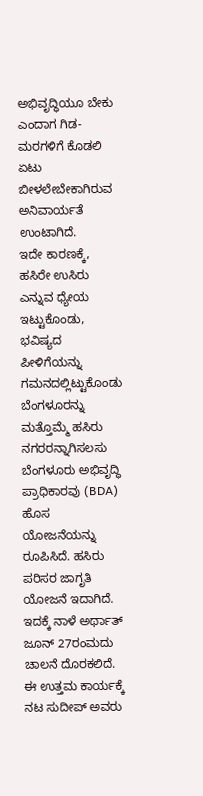ಅಭಿವೃದ್ಧಿಯೂ ಬೇಕು ಎಂದಾಗ ಗಿಡ-ಮರಗಳಿಗೆ ಕೊಡಲಿ ಏಟು ಬೀಳಲೇಬೇಕಾಗಿರುವ ಅನಿವಾರ್ಯತೆ ಉಂಟಾಗಿದೆ.
ಇದೇ ಕಾರಣಕ್ಕೆ, ಹಸಿರೇ ಉಸಿರು ಎನ್ನುವ ಧ್ಯೇಯ ಇಟ್ಟುಕೊಂಡು, ಭವಿಷ್ಯದ ಪೀಳಿಗೆಯನ್ನು ಗಮನದಲ್ಲಿಟ್ಟುಕೊಂಡು ಬೆಂಗಳೂರನ್ನು ಮತ್ತೊಮ್ಮೆ ಹಸಿರು ನಗರರನ್ನಾಗಿಸಲಸು ಬೆಂಗಳೂರು ಅಭಿವೃದ್ಧಿ ಪ್ರಾಧಿಕಾರವು (BDA) ಹೊಸ ಯೋಜನೆಯನ್ನು ರೂಪಿಸಿದೆ. ಹಸಿರು ಪರಿಸರ ಜಾಗೃತಿ ಯೋಜನೆ ಇದಾಗಿದೆ. ಇದಕ್ಕೆ ನಾಳೆ ಅರ್ಥಾತ್ ಜೂನ್ 27ರಂಮದು ಚಾಲನೆ ದೊರಕಲಿದೆ. ಈ ಉತ್ತಮ ಕಾರ್ಯಕ್ಕೆ ನಟ ಸುದೀಪ್ ಅವರು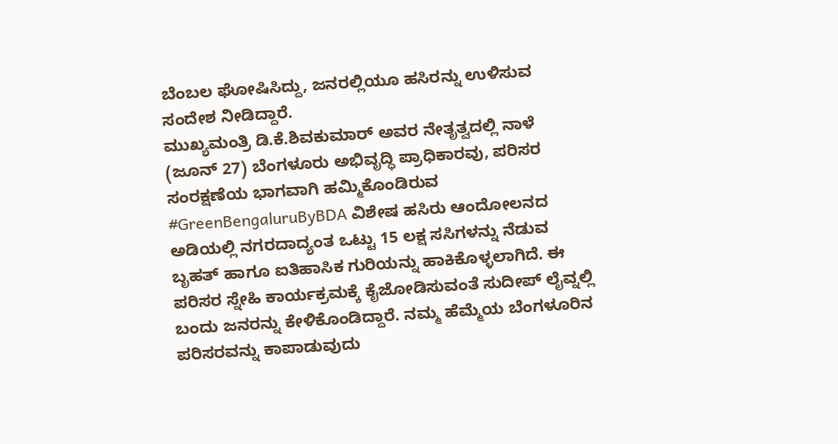ಬೆಂಬಲ ಘೋಷಿಸಿದ್ದು, ಜನರಲ್ಲಿಯೂ ಹಸಿರನ್ನು ಉಳಿಸುವ ಸಂದೇಶ ನೀಡಿದ್ದಾರೆ.
ಮುಖ್ಯಮಂತ್ರಿ ಡಿ.ಕೆ.ಶಿವಕುಮಾರ್ ಅವರ ನೇತೃತ್ವದಲ್ಲಿ ನಾಳೆ (ಜೂನ್ 27) ಬೆಂಗಳೂರು ಅಭಿವೃದ್ಧಿ ಪ್ರಾಧಿಕಾರವು, ಪರಿಸರ ಸಂರಕ್ಷಣೆಯ ಭಾಗವಾಗಿ ಹಮ್ಮಿಕೊಂಡಿರುವ #GreenBengaluruByBDA ವಿಶೇಷ ಹಸಿರು ಆಂದೋಲನದ ಅಡಿಯಲ್ಲಿ ನಗರದಾದ್ಯಂತ ಒಟ್ಟು 15 ಲಕ್ಷ ಸಸಿಗಳನ್ನು ನೆಡುವ ಬೃಹತ್ ಹಾಗೂ ಐತಿಹಾಸಿಕ ಗುರಿಯನ್ನು ಹಾಕಿಕೊಳ್ಳಲಾಗಿದೆ. ಈ ಪರಿಸರ ಸ್ನೇಹಿ ಕಾರ್ಯಕ್ರಮಕ್ಕೆ ಕೈಜೋಡಿಸುವಂತೆ ಸುದೀಪ್ ಲೈವ್ನಲ್ಲಿ ಬಂದು ಜನರನ್ನು ಕೇಳಿಕೊಂಡಿದ್ದಾರೆ. ನಮ್ಮ ಹೆಮ್ಮೆಯ ಬೆಂಗಳೂರಿನ ಪರಿಸರವನ್ನು ಕಾಪಾಡುವುದು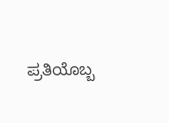ಪ್ರತಿಯೊಬ್ಬ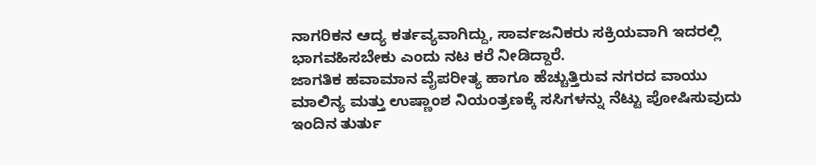ನಾಗರಿಕನ ಆದ್ಯ ಕರ್ತವ್ಯವಾಗಿದ್ದು, ಸಾರ್ವಜನಿಕರು ಸಕ್ರಿಯವಾಗಿ ಇದರಲ್ಲಿ ಭಾಗವಹಿಸಬೇಕು ಎಂದು ನಟ ಕರೆ ನೀಡಿದ್ದಾರೆ.
ಜಾಗತಿಕ ಹವಾಮಾನ ವೈಪರೀತ್ಯ ಹಾಗೂ ಹೆಚ್ಚುತ್ತಿರುವ ನಗರದ ವಾಯು ಮಾಲಿನ್ಯ ಮತ್ತು ಉಷ್ಣಾಂಶ ನಿಯಂತ್ರಣಕ್ಕೆ ಸಸಿಗಳನ್ನು ನೆಟ್ಟು ಪೋಷಿಸುವುದು ಇಂದಿನ ತುರ್ತು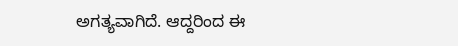ಅಗತ್ಯವಾಗಿದೆ. ಆದ್ದರಿಂದ ಈ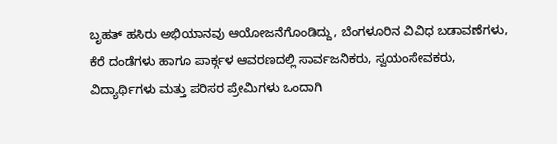ಬೃಹತ್ ಹಸಿರು ಅಭಿಯಾನವು ಆಯೋಜನೆಗೊಂಡಿದ್ದು, ಬೆಂಗಳೂರಿನ ವಿವಿಧ ಬಡಾವಣೆಗಳು, ಕೆರೆ ದಂಡೆಗಳು ಹಾಗೂ ಪಾರ್ಕ್ಗಳ ಆವರಣದಲ್ಲಿ ಸಾರ್ವಜನಿಕರು, ಸ್ವಯಂಸೇವಕರು, ವಿದ್ಯಾರ್ಥಿಗಳು ಮತ್ತು ಪರಿಸರ ಪ್ರೇಮಿಗಳು ಒಂದಾಗಿ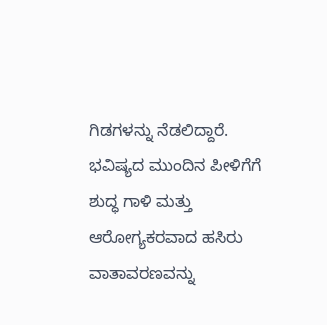ಗಿಡಗಳನ್ನು ನೆಡಲಿದ್ದಾರೆ. ಭವಿಷ್ಯದ ಮುಂದಿನ ಪೀಳಿಗೆಗೆ ಶುದ್ಧ ಗಾಳಿ ಮತ್ತು ಆರೋಗ್ಯಕರವಾದ ಹಸಿರು ವಾತಾವರಣವನ್ನು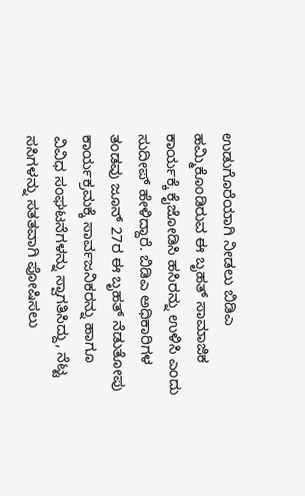ಉಡುಗೊರೆಯಾಗಿ ನೀಡಲು ಬಿಡಿಎ ಹಮ್ಮಿಕೊಂಡಿರುವ ಈ ಬೃಹತ್ ಸಾಮಾಜಿಕ ಕಾರ್ಯಕ್ಕೆ ಕೈಜೋಡಿಸಿ ಹಸಿರನ್ನು ಉಳಿಸಿ ಎಂದು ಸುದೀಪ್ ಹೇಳಿದ್ದಾರೆ. ಬಿಡಿಎ ಅಧಿಕಾರಿಗಳ ತಂಡವು ಜೂನ್ 27ರ ಈ ಬೃಹತ್ ನೆಡುತೋಪು ಕಾರ್ಯಕ್ರಮಕ್ಕೆ ಸಾರ್ವಜನಿಕರನ್ನು ಹಾಗೂ ವಿವಿಧ ಸಂಘಟನೆಗಳನ್ನು ಸ್ವಾಗತಿಸಿದ್ದು, ನೆಟ್ಟ ಸಸಿಗಳನ್ನು ಸತತವಾಗಿ ಪೋಷಿಸಲು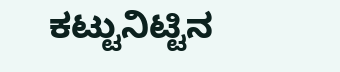ಕಟ್ಟುನಿಟ್ಟಿನ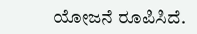ಯೋಜನೆ ರೂಪಿಸಿದೆ.